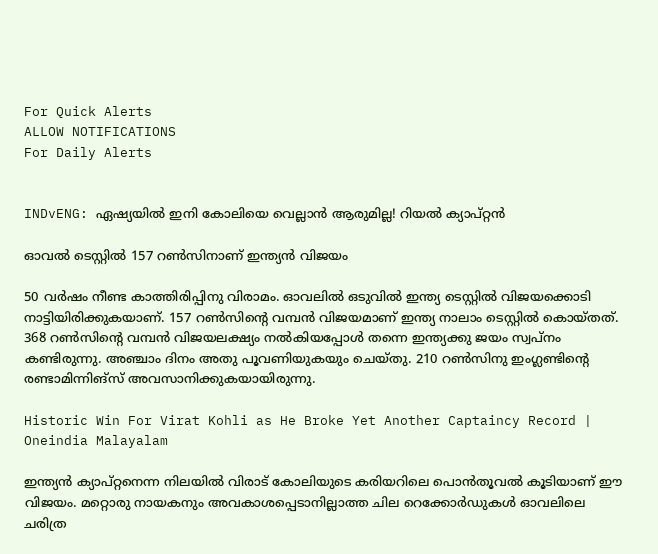For Quick Alerts
ALLOW NOTIFICATIONS
For Daily Alerts


INDvENG: ഏഷ്യയില്‍ ഇനി കോലിയെ വെല്ലാന്‍ ആരുമില്ല! റിയല്‍ ക്യാപ്റ്റന്‍

ഓവല്‍ ടെസ്റ്റില്‍ 157 റണ്‍സിനാണ് ഇന്ത്യന്‍ വിജയം

50 വര്‍ഷം നീണ്ട കാത്തിരിപ്പിനു വിരാമം. ഓവലില്‍ ഒടുവില്‍ ഇന്ത്യ ടെസ്റ്റില്‍ വിജയക്കൊടി നാട്ടിയിരിക്കുകയാണ്. 157 റണ്‍സിന്റെ വമ്പന്‍ വിജയമാണ് ഇന്ത്യ നാലാം ടെസ്റ്റില്‍ കൊയ്തത്. 368 റണ്‍സിന്റെ വമ്പന്‍ വിജയലക്ഷ്യം നല്‍കിയപ്പോള്‍ തന്നെ ഇന്ത്യക്കു ജയം സ്വപ്‌നം കണ്ടിരുന്നു. അഞ്ചാം ദിനം അതു പൂവണിയുകയും ചെയ്തു. 210 റണ്‍സിനു ഇംഗ്ലണ്ടിന്റെ രണ്ടാമിന്നിങ്‌സ് അവസാനിക്കുകയായിരുന്നു.

Historic Win For Virat Kohli as He Broke Yet Another Captaincy Record | Oneindia Malayalam

ഇന്ത്യന്‍ ക്യാപ്റ്റനെന്ന നിലയില്‍ വിരാട് കോലിയുടെ കരിയറിലെ പൊന്‍തൂവല്‍ കൂടിയാണ് ഈ വിജയം. മറ്റൊരു നായകനും അവകാശപ്പെടാനില്ലാത്ത ചില റെക്കോര്‍ഡുകള്‍ ഓവലിലെ ചരിത്ര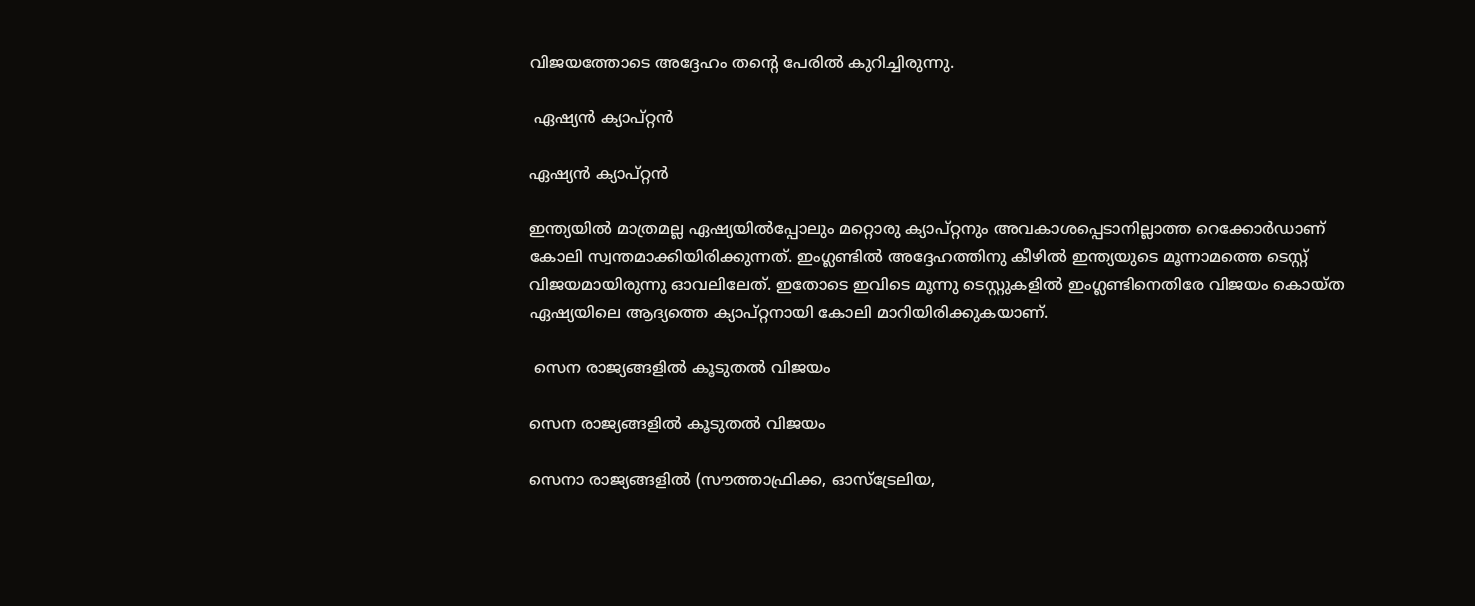വിജയത്തോടെ അദ്ദേഹം തന്റെ പേരില്‍ കുറിച്ചിരുന്നു.

 ഏഷ്യന്‍ ക്യാപ്റ്റന്‍

ഏഷ്യന്‍ ക്യാപ്റ്റന്‍

ഇന്ത്യയില്‍ മാത്രമല്ല ഏഷ്യയില്‍പ്പോലും മറ്റൊരു ക്യാപ്റ്റനും അവകാശപ്പെടാനില്ലാത്ത റെക്കോര്‍ഡാണ് കോലി സ്വന്തമാക്കിയിരിക്കുന്നത്. ഇംഗ്ലണ്ടില്‍ അദ്ദേഹത്തിനു കീഴില്‍ ഇന്ത്യയുടെ മൂന്നാമത്തെ ടെസ്റ്റ് വിജയമായിരുന്നു ഓവലിലേത്. ഇതോടെ ഇവിടെ മൂന്നു ടെസ്റ്റുകളില്‍ ഇംഗ്ലണ്ടിനെതിരേ വിജയം കൊയ്ത ഏഷ്യയിലെ ആദ്യത്തെ ക്യാപ്റ്റനായി കോലി മാറിയിരിക്കുകയാണ്.

 സെന രാജ്യങ്ങളില്‍ കൂടുതല്‍ വിജയം

സെന രാജ്യങ്ങളില്‍ കൂടുതല്‍ വിജയം

സെനാ രാജ്യങ്ങളില്‍ (സൗത്താഫ്രിക്ക, ഓസ്‌ട്രേലിയ,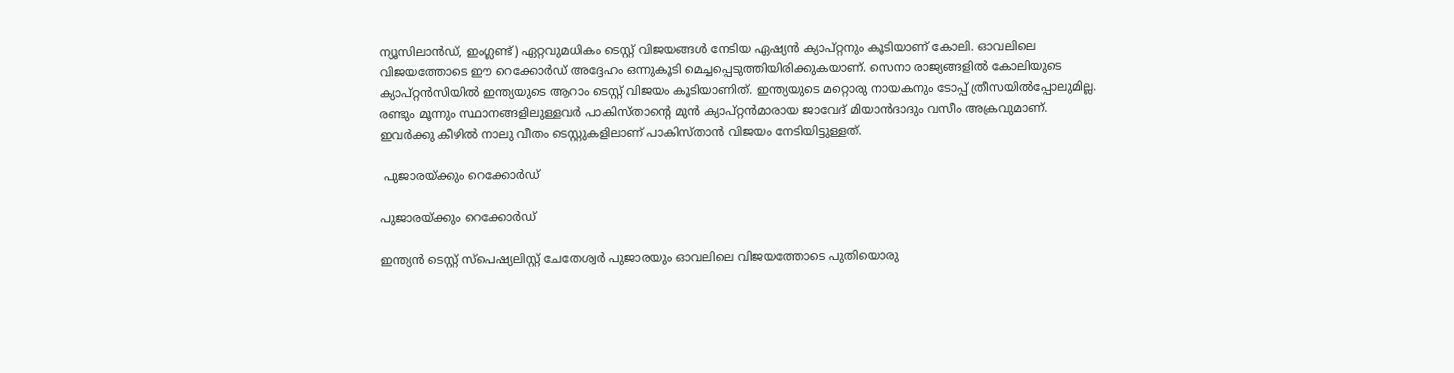ന്യൂസിലാന്‍ഡ്, ഇംഗ്ലണ്ട്) ഏറ്റവുമധികം ടെസ്റ്റ് വിജയങ്ങള്‍ നേടിയ ഏഷ്യന്‍ ക്യാപ്റ്റനും കൂടിയാണ് കോലി. ഓവലിലെ വിജയത്തോടെ ഈ റെക്കോര്‍ഡ് അദ്ദേഹം ഒന്നുകൂടി മെച്ചപ്പെടുത്തിയിരിക്കുകയാണ്. സെനാ രാജ്യങ്ങളില്‍ കോലിയുടെ ക്യാപ്റ്റന്‍സിയില്‍ ഇന്ത്യയുടെ ആറാം ടെസ്റ്റ് വിജയം കൂടിയാണിത്. ഇന്ത്യയുടെ മറ്റൊരു നായകനും ടോപ്പ് ത്രീസയില്‍പ്പോലുമില്ല.
രണ്ടും മൂന്നും സ്ഥാനങ്ങളിലുള്ളവര്‍ പാകിസ്താന്റെ മുന്‍ ക്യാപ്റ്റന്‍മാരായ ജാവേദ് മിയാന്‍ദാദും വസീം അക്രവുമാണ്. ഇവര്‍ക്കു കീഴില്‍ നാലു വീതം ടെസ്റ്റുകളിലാണ് പാകിസ്താന്‍ വിജയം നേടിയിട്ടുള്ളത്.

 പുജാരയ്ക്കും റെക്കോര്‍ഡ്

പുജാരയ്ക്കും റെക്കോര്‍ഡ്

ഇന്ത്യന്‍ ടെസ്റ്റ് സ്‌പെഷ്യലിസ്റ്റ് ചേതേശ്വര്‍ പുജാരയും ഓവലിലെ വിജയത്തോടെ പുതിയൊരു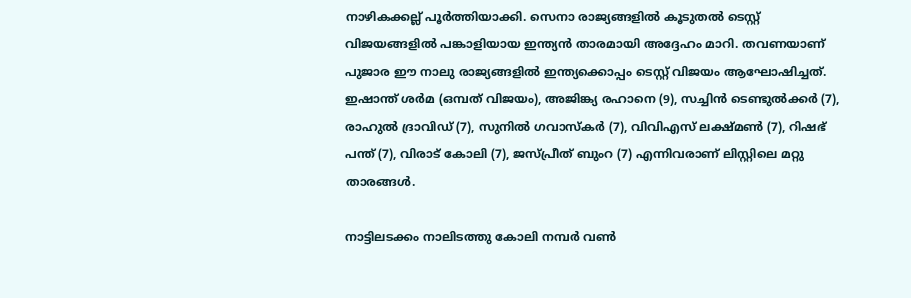നാഴികക്കല്ല് പൂര്‍ത്തിയാക്കി. സെനാ രാജ്യങ്ങളില്‍ കൂടുതല്‍ ടെസ്റ്റ് വിജയങ്ങളില്‍ പങ്കാളിയായ ഇന്ത്യന്‍ താരമായി അദ്ദേഹം മാറി. തവണയാണ് പുജാര ഈ നാലു രാജ്യങ്ങളില്‍ ഇന്ത്യക്കൊപ്പം ടെസ്റ്റ് വിജയം ആഘോഷിച്ചത്.
ഇഷാന്ത് ശര്‍മ (ഒമ്പത് വിജയം), അജിങ്ക്യ രഹാനെ (9), സച്ചിന്‍ ടെണ്ടുല്‍ക്കര്‍ (7), രാഹുല്‍ ദ്രാവിഡ് (7), സുനില്‍ ഗവാസ്‌കര്‍ (7), വിവിഎസ് ലക്ഷ്മണ്‍ (7), റിഷഭ് പന്ത് (7), വിരാട് കോലി (7), ജസ്പ്രീത് ബുംറ (7) എന്നിവരാണ് ലിസ്റ്റിലെ മറ്റു താരങ്ങള്‍.

നാട്ടിലടക്കം നാലിടത്തു കോലി നമ്പര്‍ വണ്‍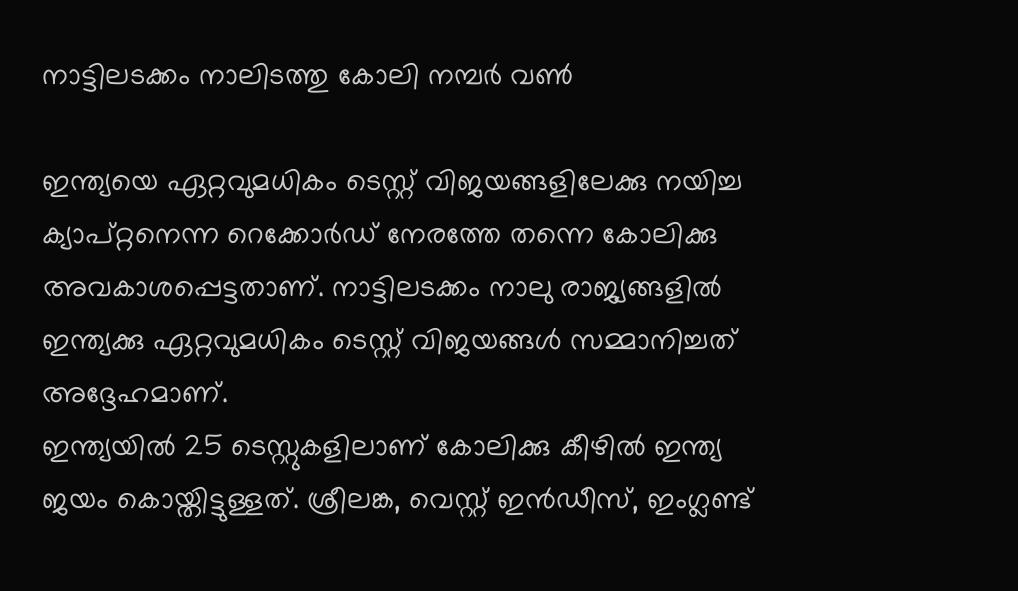നാട്ടിലടക്കം നാലിടത്തു കോലി നമ്പര്‍ വണ്‍

ഇന്ത്യയെ ഏറ്റവുമധികം ടെസ്റ്റ് വിജയങ്ങളിലേക്കു നയിച്ച ക്യാപ്റ്റനെന്ന റെക്കോര്‍ഡ് നേരത്തേ തന്നെ കോലിക്കു അവകാശപ്പെട്ടതാണ്. നാട്ടിലടക്കം നാലു രാജ്യങ്ങളില്‍ ഇന്ത്യക്കു ഏറ്റവുമധികം ടെസ്റ്റ് വിജയങ്ങള്‍ സമ്മാനിച്ചത് അദ്ദേഹമാണ്.
ഇന്ത്യയില്‍ 25 ടെസ്റ്റുകളിലാണ് കോലിക്കു കീഴില്‍ ഇന്ത്യ ജയം കൊയ്തിട്ടുള്ളത്. ശ്രീലങ്ക, വെസ്റ്റ് ഇന്‍ഡീസ്, ഇംഗ്ലണ്ട്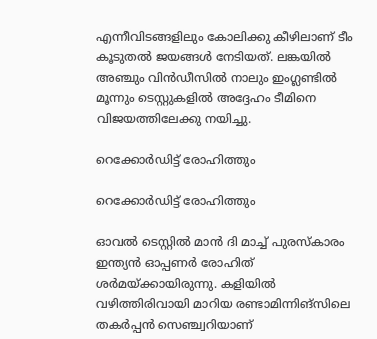എന്നീവിടങ്ങളിലും കോലിക്കു കീഴിലാണ് ടീം കൂടുതല്‍ ജയങ്ങള്‍ നേടിയത്. ലങ്കയില്‍ അഞ്ചും വിന്‍ഡീസില്‍ നാലും ഇംഗ്ലണ്ടില്‍ മൂന്നും ടെസ്റ്റുകളില്‍ അദ്ദേഹം ടീമിനെ വിജയത്തിലേക്കു നയിച്ചു.

റെക്കോര്‍ഡിട്ട് രോഹിത്തും

റെക്കോര്‍ഡിട്ട് രോഹിത്തും

ഓവല്‍ ടെസ്റ്റില്‍ മാന്‍ ദി മാച്ച് പുരസ്‌കാരം ഇന്ത്യന്‍ ഓപ്പണര്‍ രോഹിത് ശര്‍മയ്ക്കായിരുന്നു. കളിയില്‍ വഴിത്തിരിവായി മാറിയ രണ്ടാമിന്നിങ്‌സിലെ തകര്‍പ്പന്‍ സെഞ്ച്വറിയാണ്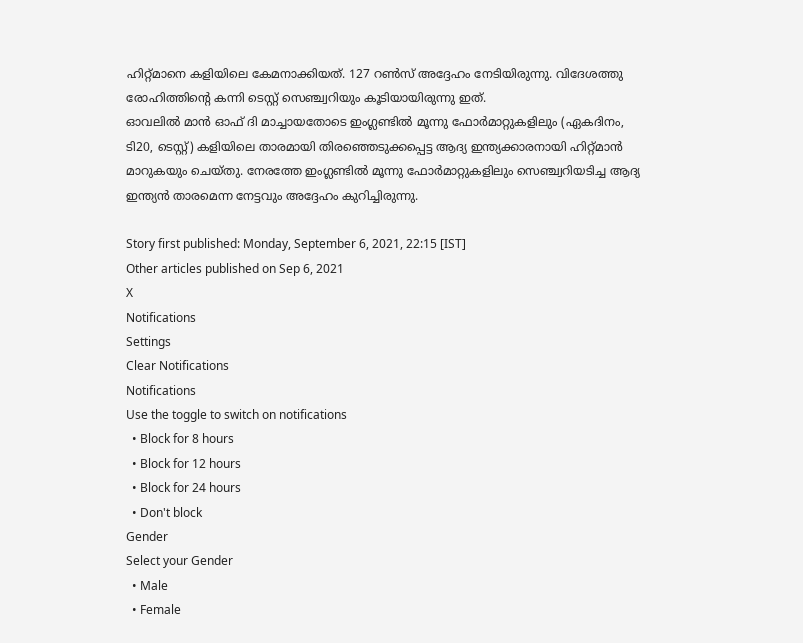ഹിറ്റ്മാനെ കളിയിലെ കേമനാക്കിയത്. 127 റണ്‍സ് അദ്ദേഹം നേടിയിരുന്നു. വിദേശത്തു രോഹിത്തിന്റെ കന്നി ടെസ്റ്റ് സെഞ്ച്വറിയും കൂടിയായിരുന്നു ഇത്.
ഓവലില്‍ മാന്‍ ഓഫ് ദി മാച്ചായതോടെ ഇംഗ്ലണ്ടില്‍ മൂന്നു ഫോര്‍മാറ്റുകളിലും (ഏകദിനം, ടി20, ടെസ്റ്റ്) കളിയിലെ താരമായി തിരഞ്ഞെടുക്കപ്പെട്ട ആദ്യ ഇന്ത്യക്കാരനായി ഹിറ്റ്മാന്‍ മാറുകയും ചെയ്തു. നേരത്തേ ഇംഗ്ലണ്ടില്‍ മൂന്നു ഫോര്‍മാറ്റുകളിലും സെഞ്ച്വറിയടിച്ച ആദ്യ ഇന്ത്യന്‍ താരമെന്ന നേട്ടവും അദ്ദേഹം കുറിച്ചിരുന്നു.

Story first published: Monday, September 6, 2021, 22:15 [IST]
Other articles published on Sep 6, 2021
X
Notifications
Settings
Clear Notifications
Notifications
Use the toggle to switch on notifications
  • Block for 8 hours
  • Block for 12 hours
  • Block for 24 hours
  • Don't block
Gender
Select your Gender
  • Male
  • Female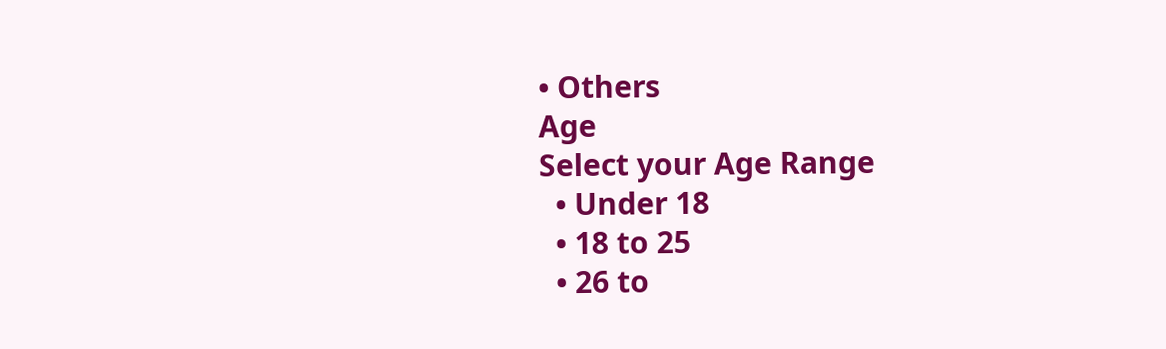• Others
Age
Select your Age Range
  • Under 18
  • 18 to 25
  • 26 to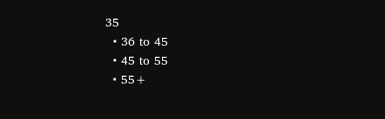35
  • 36 to 45
  • 45 to 55
  • 55+